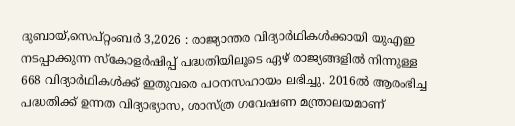ദുബായ്,സെപ്റ്റംബർ 3,2026 : രാജ്യാന്തര വിദ്യാർഥികൾക്കായി യുഎഇ നടപ്പാക്കുന്ന സ്കോളർഷിപ്പ് പദ്ധതിയിലൂടെ ഏഴ് രാജ്യങ്ങളിൽ നിന്നുള്ള 668 വിദ്യാർഥികൾക്ക് ഇതുവരെ പഠനസഹായം ലഭിച്ചു. 2016ൽ ആരംഭിച്ച പദ്ധതിക്ക് ഉന്നത വിദ്യാഭ്യാസ, ശാസ്ത്ര ഗവേഷണ മന്ത്രാലയമാണ്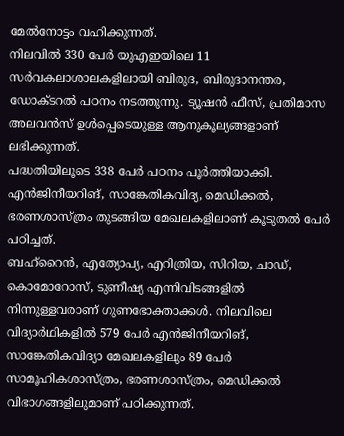മേൽനോട്ടം വഹിക്കുന്നത്.
നിലവിൽ 330 പേർ യുഎഇയിലെ 11 സർവകലാശാലകളിലായി ബിരുദ, ബിരുദാനന്തര, ഡോക്ടറൽ പഠനം നടത്തുന്നു. ട്യൂഷൻ ഫീസ്, പ്രതിമാസ അലവൻസ് ഉൾപ്പെടെയുള്ള ആനുകൂല്യങ്ങളാണ് ലഭിക്കുന്നത്.
പദ്ധതിയിലൂടെ 338 പേർ പഠനം പൂർത്തിയാക്കി. എൻജിനീയറിങ്, സാങ്കേതികവിദ്യ, മെഡിക്കൽ, ഭരണശാസ്ത്രം തുടങ്ങിയ മേഖലകളിലാണ് കൂടുതൽ പേർ പഠിച്ചത്.
ബഹ്റൈൻ, എത്യോപ്യ, എറിത്രിയ, സിറിയ, ചാഡ്, കൊമോറോസ്, ടുണീഷ്യ എന്നിവിടങ്ങളിൽ നിന്നുള്ളവരാണ് ഗുണഭോക്താക്കൾ. നിലവിലെ വിദ്യാർഥികളിൽ 579 പേർ എൻജിനീയറിങ്, സാങ്കേതികവിദ്യാ മേഖലകളിലും 89 പേർ സാമൂഹികശാസ്ത്രം, ഭരണശാസ്ത്രം, മെഡിക്കൽ വിഭാഗങ്ങളിലുമാണ് പഠിക്കുന്നത്.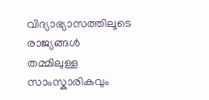വിദ്യാഭ്യാസത്തിലൂടെ രാജ്യങ്ങൾ തമ്മിലുള്ള സാംസ്കാരികവും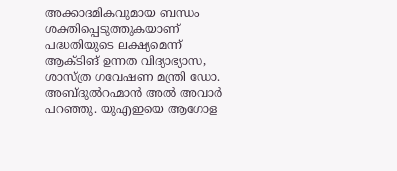അക്കാദമികവുമായ ബന്ധം ശക്തിപ്പെടുത്തുകയാണ് പദ്ധതിയുടെ ലക്ഷ്യമെന്ന് ആക്ടിങ് ഉന്നത വിദ്യാഭ്യാസ, ശാസ്ത്ര ഗവേഷണ മന്ത്രി ഡോ. അബ്ദുൽറഹ്മാൻ അൽ അവാർ പറഞ്ഞു. യുഎഇയെ ആഗോള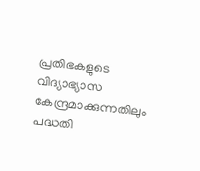പ്രതിഭകളുടെ വിദ്യാഭ്യാസ കേന്ദ്രമാക്കുന്നതിലും പദ്ധതി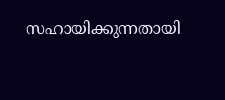സഹായിക്കുന്നതായി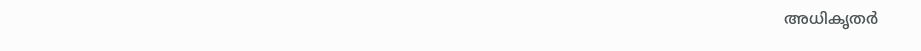അധികൃതർ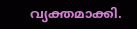വ്യക്തമാക്കി.